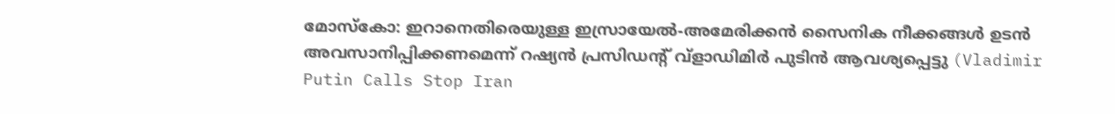മോസ്കോ: ഇറാനെതിരെയുള്ള ഇസ്രായേൽ-അമേരിക്കൻ സൈനിക നീക്കങ്ങൾ ഉടൻ അവസാനിപ്പിക്കണമെന്ന് റഷ്യൻ പ്രസിഡന്റ് വ്ളാഡിമിർ പുടിൻ ആവശ്യപ്പെട്ടു (Vladimir Putin Calls Stop Iran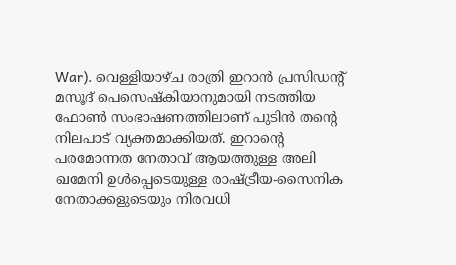War). വെള്ളിയാഴ്ച രാത്രി ഇറാൻ പ്രസിഡന്റ് മസൂദ് പെസെഷ്കിയാനുമായി നടത്തിയ ഫോൺ സംഭാഷണത്തിലാണ് പുടിൻ തന്റെ നിലപാട് വ്യക്തമാക്കിയത്. ഇറാന്റെ പരമോന്നത നേതാവ് ആയത്തുള്ള അലി ഖമേനി ഉൾപ്പെടെയുള്ള രാഷ്ട്രീയ-സൈനിക നേതാക്കളുടെയും നിരവധി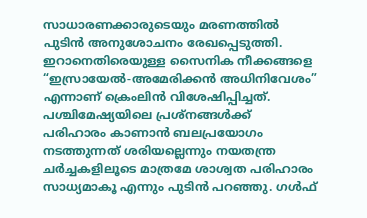സാധാരണക്കാരുടെയും മരണത്തിൽ പുടിൻ അനുശോചനം രേഖപ്പെടുത്തി.
ഇറാനെതിരെയുള്ള സൈനിക നീക്കങ്ങളെ “ഇസ്രായേൽ-അമേരിക്കൻ അധിനിവേശം” എന്നാണ് ക്രെംലിൻ വിശേഷിപ്പിച്ചത്. പശ്ചിമേഷ്യയിലെ പ്രശ്നങ്ങൾക്ക് പരിഹാരം കാണാൻ ബലപ്രയോഗം നടത്തുന്നത് ശരിയല്ലെന്നും നയതന്ത്ര ചർച്ചകളിലൂടെ മാത്രമേ ശാശ്വത പരിഹാരം സാധ്യമാകൂ എന്നും പുടിൻ പറഞ്ഞു. ഗൾഫ്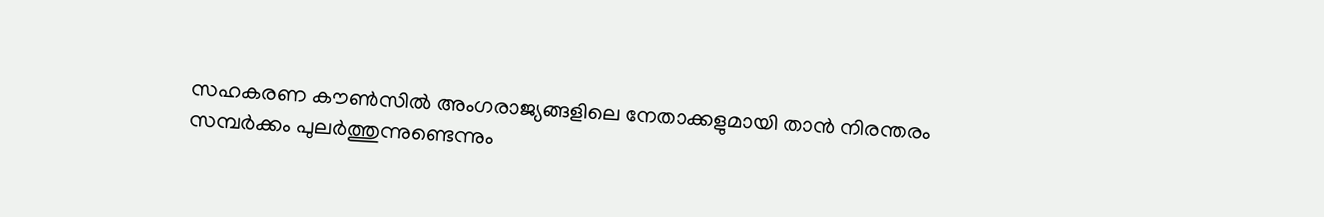സഹകരണ കൗൺസിൽ അംഗരാജ്യങ്ങളിലെ നേതാക്കളുമായി താൻ നിരന്തരം സമ്പർക്കം പുലർത്തുന്നുണ്ടെന്നും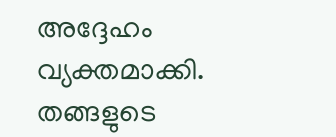അദ്ദേഹം വ്യക്തമാക്കി.
തങ്ങളുടെ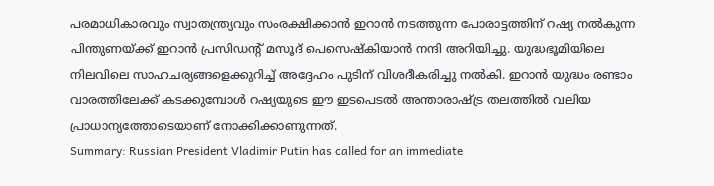പരമാധികാരവും സ്വാതന്ത്ര്യവും സംരക്ഷിക്കാൻ ഇറാൻ നടത്തുന്ന പോരാട്ടത്തിന് റഷ്യ നൽകുന്ന പിന്തുണയ്ക്ക് ഇറാൻ പ്രസിഡന്റ് മസൂദ് പെസെഷ്കിയാൻ നന്ദി അറിയിച്ചു. യുദ്ധഭൂമിയിലെ നിലവിലെ സാഹചര്യങ്ങളെക്കുറിച്ച് അദ്ദേഹം പുടിന് വിശദീകരിച്ചു നൽകി. ഇറാൻ യുദ്ധം രണ്ടാം വാരത്തിലേക്ക് കടക്കുമ്പോൾ റഷ്യയുടെ ഈ ഇടപെടൽ അന്താരാഷ്ട്ര തലത്തിൽ വലിയ പ്രാധാന്യത്തോടെയാണ് നോക്കിക്കാണുന്നത്.
Summary: Russian President Vladimir Putin has called for an immediate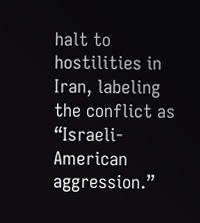halt to hostilities in Iran, labeling the conflict as “Israeli-American aggression.”